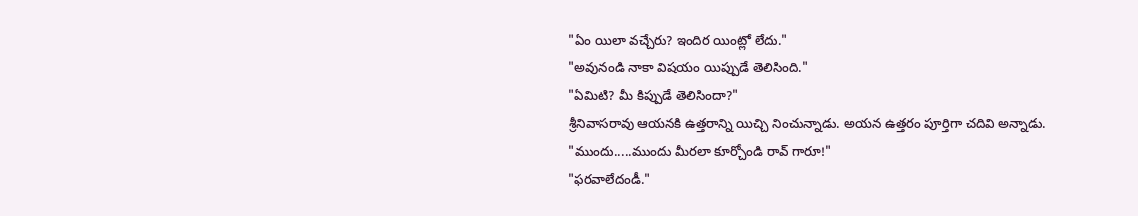"ఏం యిలా వచ్చేరు? ఇందిర యింట్లో లేదు."
"అవునండి నాకా విషయం యిప్పుడే తెలిసింది."
"ఏమిటి? మీ కిప్పుడే తెలిసిందా?"
శ్రీనివాసరావు ఆయనకి ఉత్తరాన్ని యిచ్చి నించున్నాడు. అయన ఉత్తరం పూర్తిగా చదివి అన్నాడు.
"ముందు.....ముందు మీరలా కూర్చోండి రావ్ గారూ!"
"ఫరవాలేదండీ."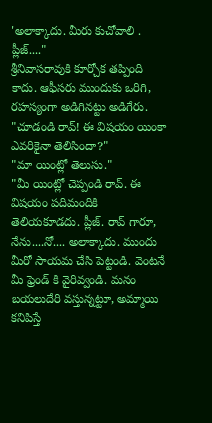'అలాక్కాదు. మీరు కుచోవాలి . ప్లీజ్...."
శ్రీనివాసరావుకి కూర్చోక తప్పింది కాదు. ఆఫీసరు ముందుకు ఒరిగి, రహస్యంగా అడిగినట్టు అడిగేరు.
"చూడండి రావ్! ఈ విషయం యింకా ఎవరికైనా తెలిసిందా?"
"మా యింట్లో తెలుసు."
"మీ యింట్లో చెప్పండి రావ్. ఈ విషయం పదిమందికి తెలియకూడదు. ప్లీజ్. రావ్ గారూ, నేను....నో.... అలాక్కాదు. ముందు మీరో సాయమ చేసి పెట్టండి. వెంటనే మీ ఫ్రెండ్ కి వైరివ్వండి. మనం బయలుదేరి వస్తున్నట్టూ, అమ్మాయి కనిపిస్తే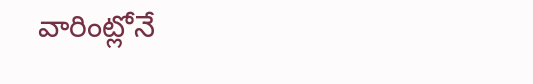వారింట్లోనే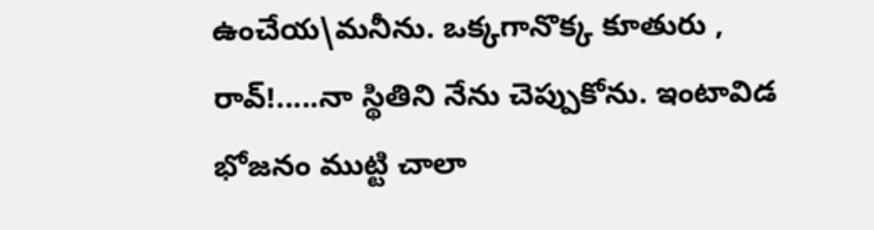ఉంచేయ\మనీను. ఒక్కగానొక్క కూతురు , రావ్!.....నా స్థితిని నేను చెప్పుకోను. ఇంటావిడ భోజనం ముట్టి చాలా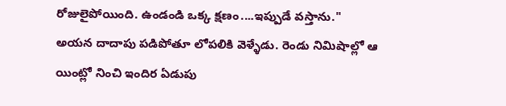రోజులైపోయింది. ఉండండి ఒక్క క్షణం....ఇప్పుడే వస్తాను."
అయన దాదాపు పడిపోతూ లోపలికి వెళ్ళేడు. రెండు నిమిషాల్లో ఆ యింట్లో నించి ఇందిర ఏడుపు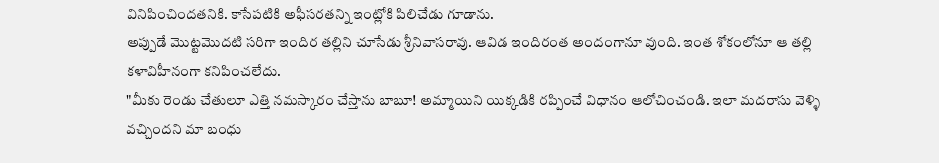వినిపించిందతనికి. కాసేపటికి అఫీసరతన్ని ఇంట్లోకి పిలిచేడు గూడాను.
అప్పుడే మొట్టమొదటి సరిగా ఇందిర తల్లిని చూసేడు శ్రీనివాసరావు. ఆవిడ ఇందిరంత అందంగానూ వుంది. ఇంత శోకంలోనూ ఆ తల్లి కళావిహీనంగా కనిపించలేదు.
"మీకు రెండు చేతులూ ఎత్తి నమస్కారం చేస్తాను బాబూ! అమ్మాయిని యిక్కడికి రప్పించే విధానం ఆలోచించండి. ఇలా మదరాసు వెళ్ళి వచ్చిందని మా బంధు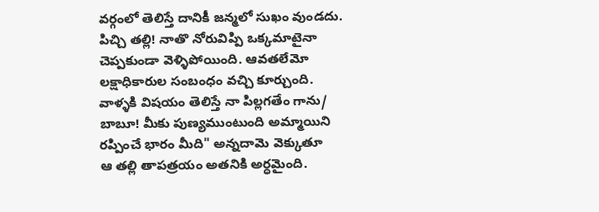వర్గంలో తెలిస్తే దానికీ జన్మలో సుఖం వుండదు. పిచ్చి తల్లి! నాతొ నోరువిప్పి ఒక్కమాటైనా చెప్పకుండా వెళ్ళిపోయింది. ఆవతలేమో లక్షాధికారుల సంబంధం వచ్చి కూర్చుంది. వాళ్ళకి విషయం తెలిస్తే నా పిల్లగతేం గాను/ బాబూ! మీకు పుణ్యముంటుంది అమ్మాయిని రప్పించే భారం మీది" అన్నదామె వెక్కుతూ
ఆ తల్లి తాపత్రయం అతనికి అర్ధమైంది.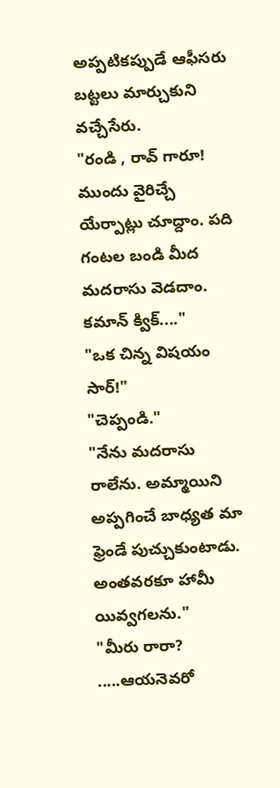అప్పటికప్పుడే ఆఫీసరు బట్టలు మార్చుకుని వచ్చేసేరు.
"రండి , రావ్ గారూ! ముందు వైరిచ్చే యేర్పాట్లు చూద్దాం. పది గంటల బండి మీద మదరాసు వెడదాం. కమాన్ క్విక్...."
"ఒక చిన్న విషయం సార్!"
"చెప్పండి."
"నేను మదరాసు రాలేను. అమ్మాయిని అప్పగించే బాధ్యత మా ఫ్రెండే పుచ్చుకుంటాడు. అంతవరకూ హామీ యివ్వగలను."
"మీరు రారా? .....ఆయనెవరో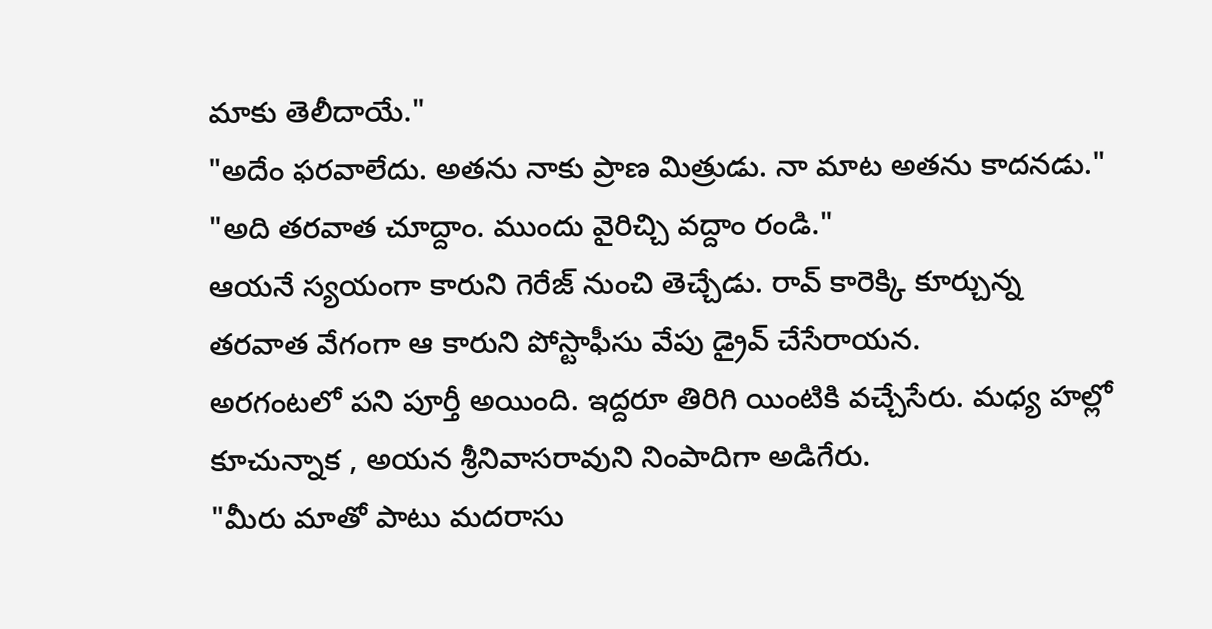మాకు తెలీదాయే."
"అదేం ఫరవాలేదు. అతను నాకు ప్రాణ మిత్రుడు. నా మాట అతను కాదనడు."
"అది తరవాత చూద్దాం. ముందు వైరిచ్చి వద్దాం రండి."
ఆయనే స్యయంగా కారుని గెరేజ్ నుంచి తెచ్చేడు. రావ్ కారెక్కి కూర్చున్న తరవాత వేగంగా ఆ కారుని పోస్టాఫీసు వేపు డ్రైవ్ చేసేరాయన.
అరగంటలో పని పూర్తీ అయింది. ఇద్దరూ తిరిగి యింటికి వచ్చేసేరు. మధ్య హల్లో కూచున్నాక , అయన శ్రీనివాసరావుని నింపాదిగా అడిగేరు.
"మీరు మాతో పాటు మదరాసు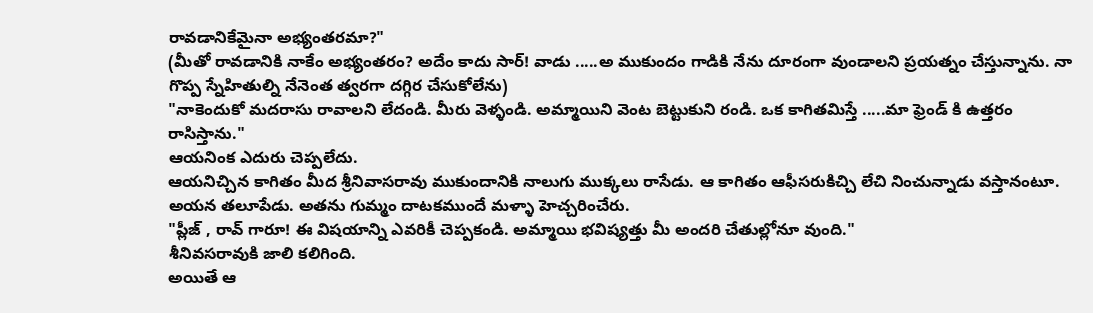రావడానికేమైనా అభ్యంతరమా?"
(మీతో రావడానికి నాకేం అభ్యంతరం? అదేం కాదు సార్! వాడు .....అ ముకుందం గాడికి నేను దూరంగా వుండాలని ప్రయత్నం చేస్తున్నాను. నా గొప్ప స్నేహితుల్ని నేనెంత త్వరగా దగ్గిర చేసుకోలేను)
"నాకెందుకో మదరాసు రావాలని లేదండి. మీరు వెళ్ళండి. అమ్మాయిని వెంట బెట్టుకుని రండి. ఒక కాగితమిస్తే .....మా ఫ్రెండ్ కి ఉత్తరం రాసిస్తాను."
ఆయనింక ఎదురు చెప్పలేదు.
ఆయనిచ్చిన కాగితం మీద శ్రీనివాసరావు ముకుందానికి నాలుగు ముక్కలు రాసేడు. ఆ కాగితం ఆఫీసరుకిచ్చి లేచి నించున్నాడు వస్తానంటూ. అయన తలూపేడు. అతను గుమ్మం దాటకముందే మళ్ళా హెచ్చరించేరు.
"ప్లీజ్ , రావ్ గారూ! ఈ విషయాన్ని ఎవరికీ చెప్పకండి. అమ్మాయి భవిష్యత్తు మీ అందరి చేతుల్లోనూ వుంది."
శీనివసరావుకి జాలి కలిగింది.
అయితే ఆ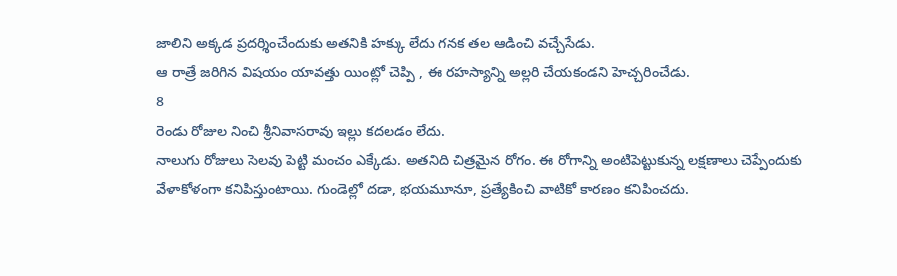జాలిని అక్కడ ప్రదర్శించేందుకు అతనికి హక్కు లేదు గనక తల ఆడించి వచ్చేసేడు.
ఆ రాత్రే జరిగిన విషయం యావత్తు యింట్లో చెప్పి , ఈ రహస్యాన్ని అల్లరి చేయకండని హెచ్చరించేడు.
8
రెండు రోజుల నించి శ్రీనివాసరావు ఇల్లు కదలడం లేదు.
నాలుగు రోజులు సెలవు పెట్టి మంచం ఎక్కేడు. అతనిది చిత్రమైన రోగం. ఈ రోగాన్ని అంటిపెట్టుకున్న లక్షణాలు చెప్పేందుకు వేళాకోళంగా కనిపిస్తుంటాయి. గుండెల్లో దడా, భయమూనూ, ప్రత్యేకించి వాటికో కారణం కనిపించదు.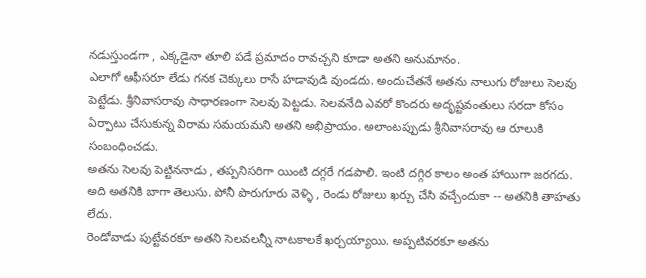నడుస్తుండగా , ఎక్కడైనా తూలి పడే ప్రమాదం రావచ్చని కూడా అతని అనుమానం.
ఎలాగో ఆఫీసరూ లేడు గనక చెక్కులు రాసే హడావుడి వుండదు. అందుచేతనే అతను నాలుగు రోజులు సెలవు పెట్టేడు. శ్రీనివాసరావు సాధారణంగా సెలవు పెట్టడు. సెలవనేది ఎవరో కొందరు అదృష్టవంతులు సరదా కోసం ఏర్పాటు చేసుకున్న విరామ సమయమని అతని అభిప్రాయం. అలాంటప్పుడు శ్రీనివాసరావు ఆ రూలుకి సంబంధించడు.
అతను సెలవు పెట్టిననాడు , తప్పనిసరిగా యింటి దగ్గరే గడపాలి. ఇంటి దగ్గిర కాలం అంత హాయిగా జరగదు. అది అతనికి బాగా తెలుసు. పోనీ పొరుగూరు వెళ్ళి , రెండు రోజులు ఖర్చు చేసి వచ్చేందుకా -- అతనికి తాహతు లేదు.
రెండోవాడు పుట్టేవరకూ అతని సెలవలన్నీ నాటకాలకే ఖర్చయ్యాయి. అప్పటివరకూ అతను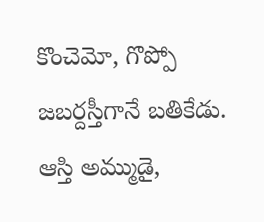కొంచెమో, గొప్పో జబర్దస్తీగానే బతికేడు. ఆస్తి అమ్ముడై,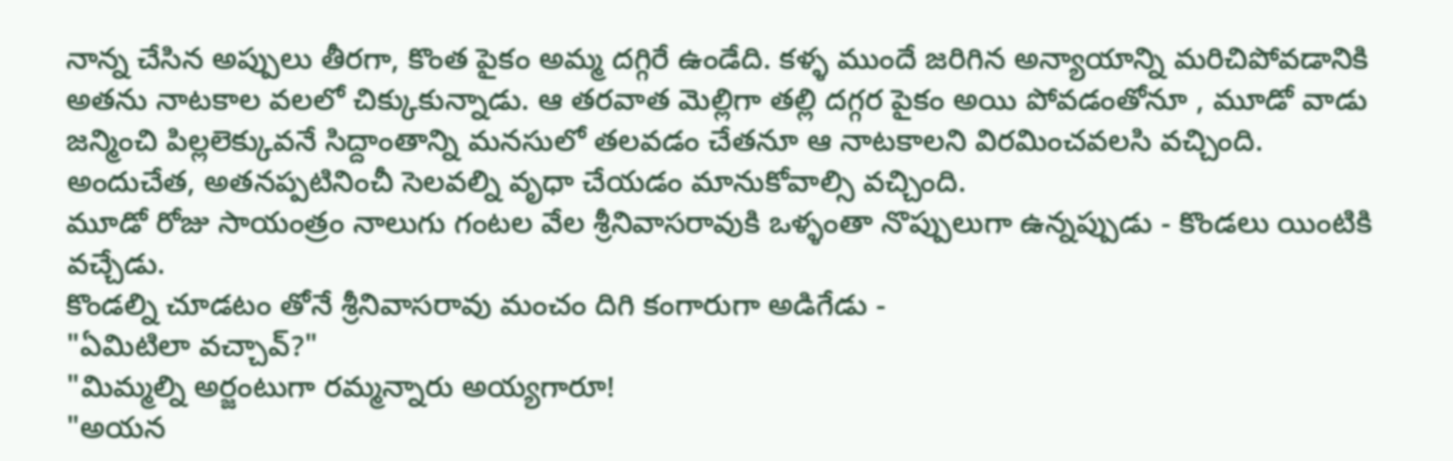నాన్న చేసిన అప్పులు తీరగా, కొంత పైకం అమ్మ దగ్గిరే ఉండేది. కళ్ళ ముందే జరిగిన అన్యాయాన్ని మరిచిపోవడానికి అతను నాటకాల వలలో చిక్కుకున్నాడు. ఆ తరవాత మెల్లిగా తల్లి దగ్గర పైకం అయి పోవడంతోనూ , మూడో వాడు జన్మించి పిల్లలెక్కువనే సిద్దాంతాన్ని మనసులో తలవడం చేతనూ ఆ నాటకాలని విరమించవలసి వచ్చింది.
అందుచేత, అతనప్పటినించీ సెలవల్ని వృధా చేయడం మానుకోవాల్సి వచ్చింది.
మూడో రోజు సాయంత్రం నాలుగు గంటల వేల శ్రీనివాసరావుకి ఒళ్ళంతా నొప్పులుగా ఉన్నప్పుడు - కొండలు యింటికి వచ్చేడు.
కొండల్ని చూడటం తోనే శ్రీనివాసరావు మంచం దిగి కంగారుగా అడిగేడు -
"ఏమిటిలా వచ్చావ్?"
"మిమ్మల్ని అర్జంటుగా రమ్మన్నారు అయ్యగారూ!
"అయన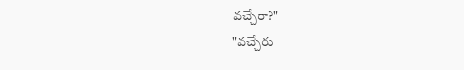వచ్చేరా?"
"వచ్చేరు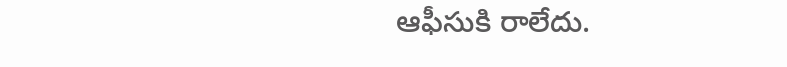ఆఫీసుకి రాలేదు.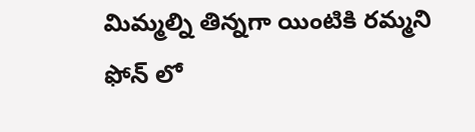మిమ్మల్ని తిన్నగా యింటికి రమ్మని ఫోన్ లో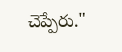చెప్పేరు."